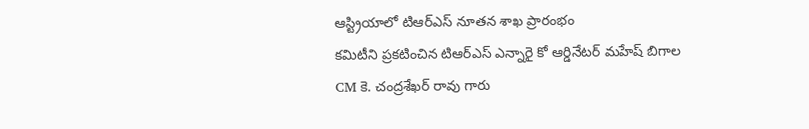ఆస్ట్రియాలో టిఆర్ఎస్ నూతన శాఖ ప్రారంభం
కమిటీని ప్రకటించిన టిఆర్ఎస్ ఎన్నారై కో ఆర్డినేటర్ మహేష్ బిగాల
CM కె. చంద్రశేఖర్ రావు గారు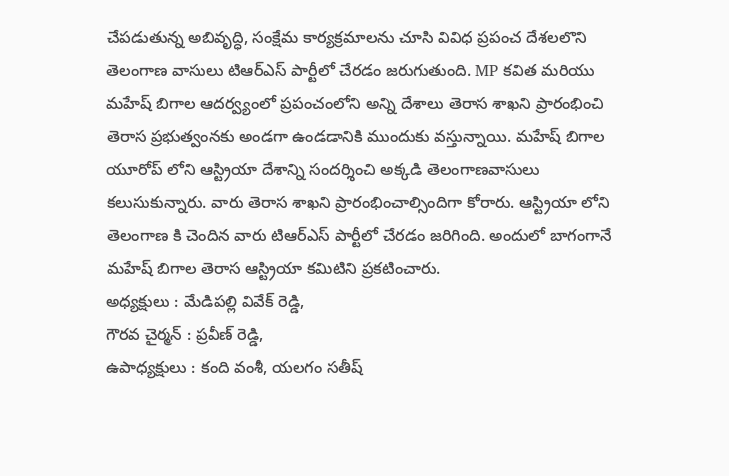చేపడుతున్న అబివృద్ధి, సంక్షేమ కార్యక్రమాలను చూసి వివిధ ప్రపంచ దేశలలొని తెలంగాణ వాసులు టిఆర్ఎస్ పార్టీలో చేరడం జరుగుతుంది. MP కవిత మరియు మహేష్ బిగాల ఆదర్వ్యంలో ప్రపంచంలోని అన్ని దేశాలు తెరాస శాఖని ప్రారంభించి తెరాస ప్రభుత్వంనకు అండగా ఉండడానికి ముందుకు వస్తున్నాయి. మహేష్ బిగాల యూరోప్ లోని ఆస్ట్రియా దేశాన్ని సందర్శించి అక్కడి తెలంగాణవాసులు కలుసుకున్నారు. వారు తెరాస శాఖని ప్రారంభించాల్సిందిగా కోరారు. ఆస్ట్రియా లోని తెలంగాణ కి చెందిన వారు టిఆర్ఎస్ పార్టీలో చేరడం జరిగింది. అందులో బాగంగానే మహేష్ బిగాల తెరాస ఆస్ట్రియా కమిటిని ప్రకటించారు.
అధ్యక్షులు : మేడిపల్లి వివేక్ రెడ్డి,
గౌరవ చైర్మన్ : ప్రవీణ్ రెడ్డి,
ఉపాధ్యక్షులు : కంది వంశీ, యలగం సతీష్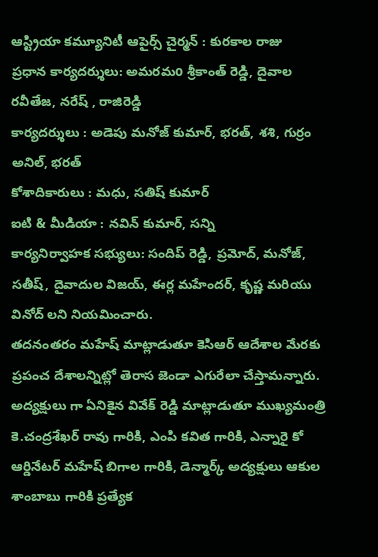ఆస్ట్రియా కమ్యూనిటీ ఆపైర్స్ చైర్మన్ : కురకాల రాజు
ప్రధాన కార్యదర్శులు: అమరమo శ్రీకాంత్ రెడ్డి, దైవాల రవీతేజ, నరేష్ , రాజిరెడ్డి
కార్యదర్శులు : అడెపు మనోజ్ కుమార్, భరత్, శశి, గుర్రం అనిల్, భరత్
కోశాదికారులు : మధు, సతిష్ కుమార్
ఐటి & మీడియా : నవిన్ కుమార్, సన్ని
కార్యనిర్వాహక సభ్యులు: సందిప్ రెడ్డి, ప్రమోద్, మనోజ్, సతీష్, దైవాదుల విజయ్, ఈర్ల మహేందర్, కృష్ణ మరియు వినోద్ లని నియమించారు.
తదనంతరం మహేష్ మాట్లాడుతూ కెసిఆర్ ఆదేశాల మేరకు ప్రపంచ దేశాలన్నిట్లో తెరాస జెండా ఎగురేలా చేస్తామన్నారు.
అద్యక్షులు గా ఏనికైన వివేక్ రెడ్డి మాట్లాడుతూ ముఖ్యమంత్రి కె.చంద్రశేఖర్ రావు గారికి, ఎంపి కవిత గారికి, ఎన్నారై కో ఆర్డినేటర్ మహేష్ బిగాల గారికి, డెన్మార్క్ అద్యక్షులు ఆకుల శాంబాబు గారికి ప్రత్యేక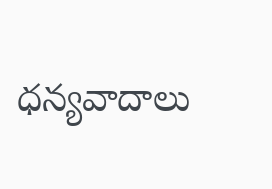ధన్యవాదాలు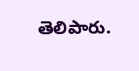తెలిపారు.